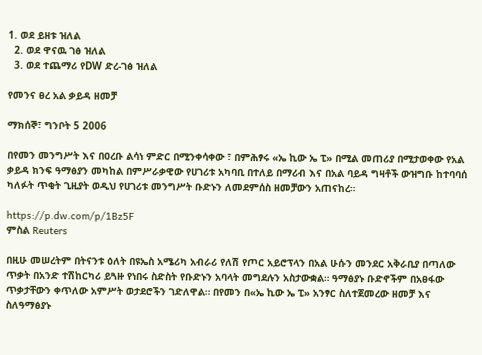1. ወደ ይዘቱ ዝለል
  2. ወደ ዋናዉ ገፅ ዝለል
  3. ወደ ተጨማሪ የDW ድረ-ገፅ ዝለል

የመንና ፀረ አል ቃይዳ ዘመቻ

ማክሰኞ፣ ግንቦት 5 2006

በየመን መንግሥት እና በዐረቡ ልሳነ ምድር በሚንቀሳቀው ፣ በምሕፃሩ «ኤ ኪው ኤ ፒ» በሚል መጠሪያ በሚታወቀው የአል ቃይዳ ክንፍ ዓማፅያን መካከል በምሥራቃዊው የሀገሪቱ አካባቢ በተለይ በማሪብ እና በአል ባይዳ ግዛቶች ውዝግቡ ከተባባሰ ካለፉት ጥቂት ጊዚያት ወዲህ የሀገሪቱ መንግሥት ቡድኑን ለመደምሰስ ዘመቻውን አጠናከረ።

https://p.dw.com/p/1Bz5F
ምስል Reuters

በዚሁ መሠረትም በትናንቱ ዕለት በዩኤስ አሜሪካ አብራሪ የለሽ የጦር አይሮፕላን በአል ሁሱን መንደር አቅራቢያ በጣለው ጥቃት በአንድ ተሽከርካሪ ይጓዙ የነበሩ ስድስት የቡድኑን አባላት መግደሉን አስታውቋል። ዓማፅያኑ ቡድኖችም በአፀፋው ጥቃታቸውን ቀጥለው አምሥት ወታደሮችን ገድለዋል። በየመን በ«ኤ ኪው ኤ ፒ» አንፃር ስለተጀመረው ዘመቻ እና ስለዓማፅያኑ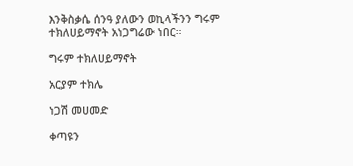እንቅስቃሴ ሰንዓ ያለውን ወኪላችንን ግሩም ተክለሀይማኖት አነጋግሬው ነበር።

ግሩም ተክለሀይማኖት

አርያም ተክሌ

ነጋሽ መሀመድ

ቀጣዩን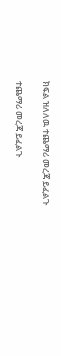ክፍል ዝለለዉ ተጨማሪ መረጃ ይፈልጉ

ተጨማሪ መረጃ ይፈልጉ